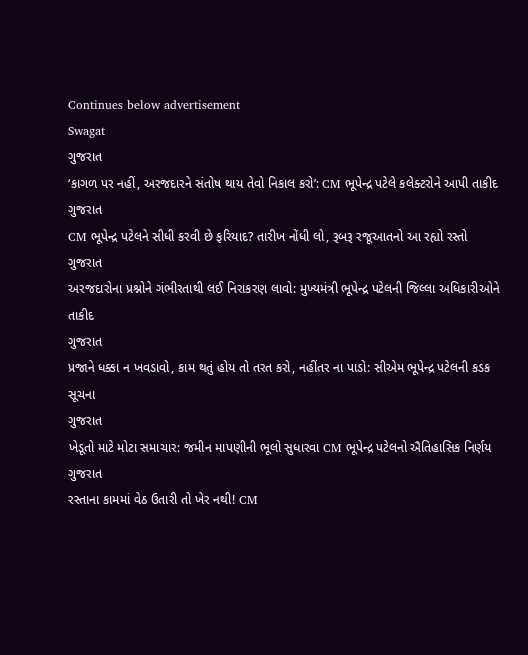Continues below advertisement
Swagat
ગુજરાત
‘કાગળ પર નહીં, અરજદારને સંતોષ થાય તેવો નિકાલ કરો’: CM ભૂપેન્દ્ર પટેલે કલેક્ટરોને આપી તાકીદ
ગુજરાત
CM ભૂપેન્દ્ર પટેલને સીધી કરવી છે ફરિયાદ? તારીખ નોંધી લો, રૂબરૂ રજૂઆતનો આ રહ્યો રસ્તો
ગુજરાત
અરજદારોના પ્રશ્નોને ગંભીરતાથી લઈ નિરાકરણ લાવો: મુખ્યમંત્રી ભૂપેન્દ્ર પટેલની જિલ્લા અધિકારીઓને તાકીદ
ગુજરાત
પ્રજાને ધક્કા ન ખવડાવો, કામ થતું હોય તો તરત કરો, નહીંતર ના પાડો: સીએમ ભૂપેન્દ્ર પટેલની કડક સૂચના
ગુજરાત
ખેડૂતો માટે મોટા સમાચાર: જમીન માપણીની ભૂલો સુધારવા CM ભૂપેન્દ્ર પટેલનો ઐતિહાસિક નિર્ણય
ગુજરાત
રસ્તાના કામમાં વેઠ ઉતારી તો ખેર નથી! CM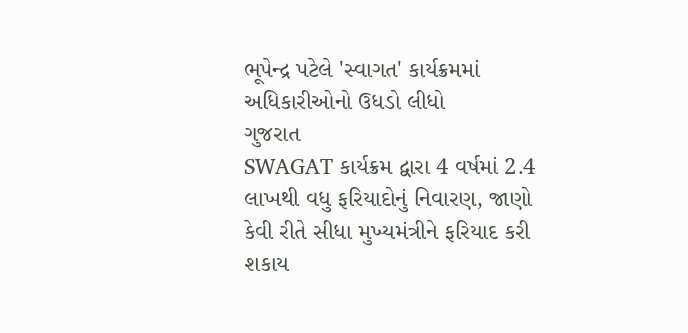ભૂપેન્દ્ર પટેલે 'સ્વાગત' કાર્યક્રમમાં અધિકારીઓનો ઉધડો લીધો
ગુજરાત
SWAGAT કાર્યક્રમ દ્વારા 4 વર્ષમાં 2.4 લાખથી વધુ ફરિયાદોનું નિવારણ, જાણો કેવી રીતે સીધા મુખ્યમંત્રીને ફરિયાદ કરી શકાય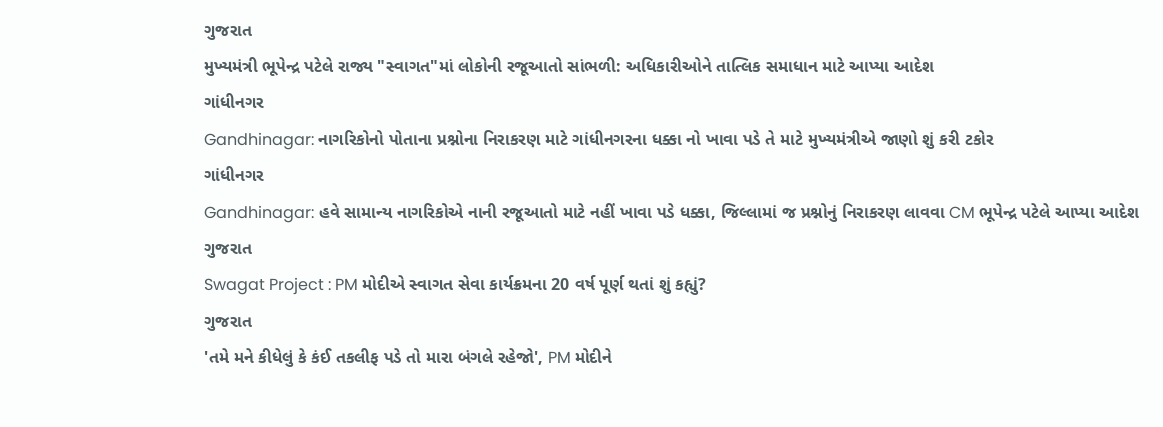ગુજરાત
મુખ્યમંત્રી ભૂપેન્દ્ર પટેલે રાજ્ય "સ્વાગત"માં લોકોની રજૂઆતો સાંભળી: અધિકારીઓને તાત્લિક સમાધાન માટે આપ્યા આદેશ
ગાંધીનગર
Gandhinagar: નાગરિકોનો પોતાના પ્રશ્નોના નિરાકરણ માટે ગાંધીનગરના ધક્કા નો ખાવા પડે તે માટે મુખ્યમંત્રીએ જાણો શું કરી ટકોર
ગાંધીનગર
Gandhinagar: હવે સામાન્ય નાગરિકોએ નાની રજૂઆતો માટે નહીં ખાવા પડે ધક્કા, જિલ્લામાં જ પ્રશ્નોનું નિરાકરણ લાવવા CM ભૂપેન્દ્ર પટેલે આપ્યા આદેશ
ગુજરાત
Swagat Project : PM મોદીએ સ્વાગત સેવા કાર્યક્રમના 20 વર્ષ પૂર્ણ થતાં શું કહ્યું?
ગુજરાત
'તમે મને કીધેલું કે કંઈ તકલીફ પડે તો મારા બંગલે રહેજો', PM મોદીને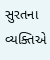સુરતના વ્યક્તિએ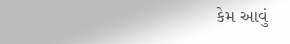કેમ આવું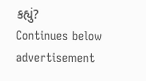કહ્યું?
Continues below advertisement